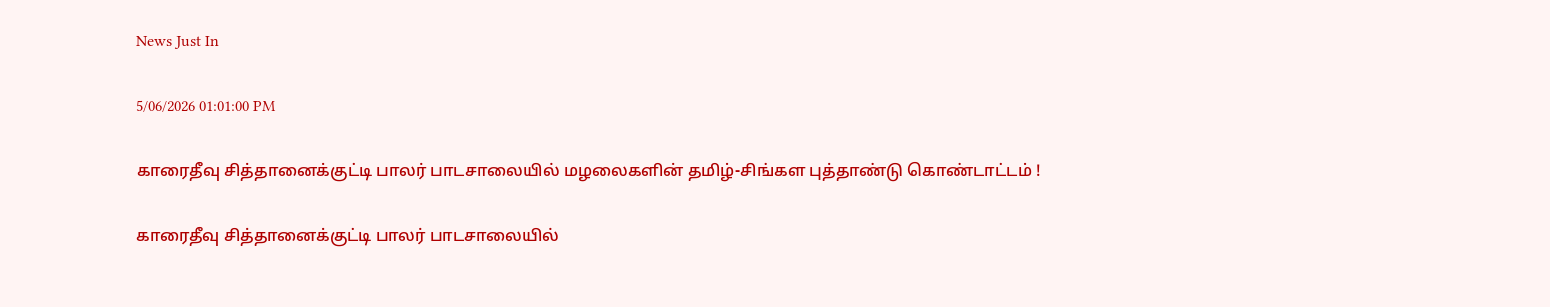News Just In

5/06/2026 01:01:00 PM

காரைதீவு சித்தானைக்குட்டி பாலர் பாடசாலையில் மழலைகளின் தமிழ்-சிங்கள புத்தாண்டு கொண்டாட்டம் !

காரைதீவு சித்தானைக்குட்டி பாலர் பாடசாலையில்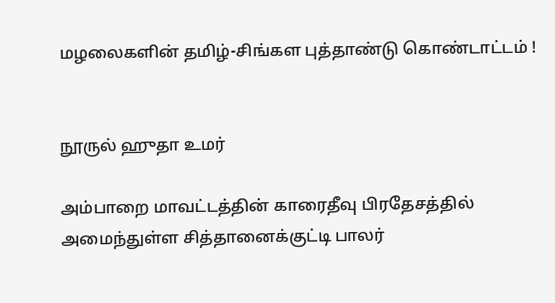மழலைகளின் தமிழ்-சிங்கள புத்தாண்டு கொண்டாட்டம் !


நூருல் ஹுதா உமர்

அம்பாறை மாவட்டத்தின் காரைதீவு பிரதேசத்தில் அமைந்துள்ள சித்தானைக்குட்டி பாலர்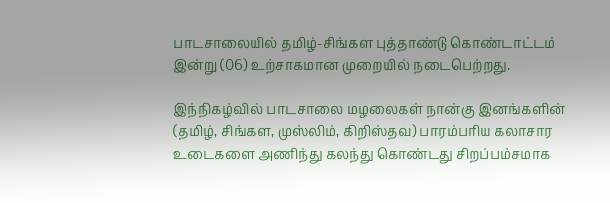பாடசாலையில் தமிழ்-சிங்கள புத்தாண்டு கொண்டாட்டம் இன்று (06) உற்சாகமான முறையில் நடைபெற்றது.

இந்நிகழ்வில் பாடசாலை மழலைகள் நான்கு இனங்களின் (தமிழ், சிங்கள, முஸ்லிம், கிறிஸ்தவ) பாரம்பரிய கலாசார உடைகளை அணிந்து கலந்து கொண்டது சிறப்பம்சமாக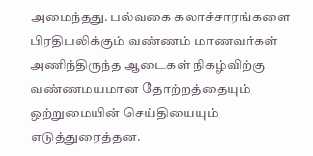அமைந்தது. பல்வகை கலாச்சாரங்களை பிரதிபலிக்கும் வண்ணம் மாணவர்கள் அணிந்திருந்த ஆடைகள் நிகழ்விற்கு வண்ணமயமான தோற்றத்தையும் ஒற்றுமையின் செய்தியையும் எடுத்துரைத்தன.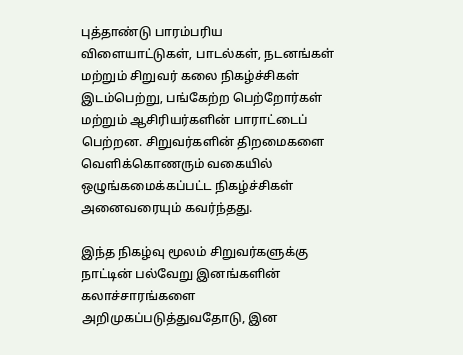புத்தாண்டு பாரம்பரிய விளையாட்டுகள், பாடல்கள், நடனங்கள் மற்றும் சிறுவர் கலை நிகழ்ச்சிகள் இடம்பெற்று, பங்கேற்ற பெற்றோர்கள் மற்றும் ஆசிரியர்களின் பாராட்டைப் பெற்றன. சிறுவர்களின் திறமைகளை வெளிக்கொணரும் வகையில் ஒழுங்கமைக்கப்பட்ட நிகழ்ச்சிகள் அனைவரையும் கவர்ந்தது.

இந்த நிகழ்வு மூலம் சிறுவர்களுக்கு நாட்டின் பல்வேறு இனங்களின் கலாச்சாரங்களை அறிமுகப்படுத்துவதோடு, இன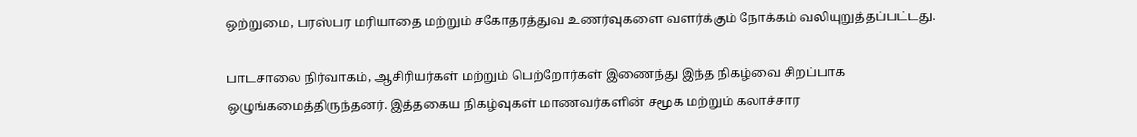ஒற்றுமை, பரஸ்பர மரியாதை மற்றும் சகோதரத்துவ உணர்வுகளை வளர்க்கும் நோக்கம் வலியுறுத்தப்பட்டது.

பாடசாலை நிர்வாகம், ஆசிரியர்கள் மற்றும் பெற்றோர்கள் இணைந்து இந்த நிகழ்வை சிறப்பாக ஒழுங்கமைத்திருந்தனர். இத்தகைய நிகழ்வுகள் மாணவர்களின் சமூக மற்றும் கலாச்சார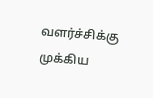வளர்ச்சிக்கு முக்கிய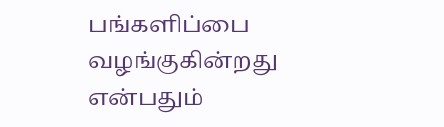பங்களிப்பை வழங்குகின்றது என்பதும்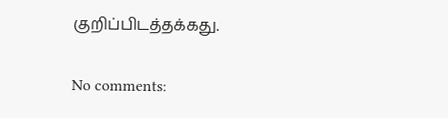குறிப்பிடத்தக்கது.

No comments: